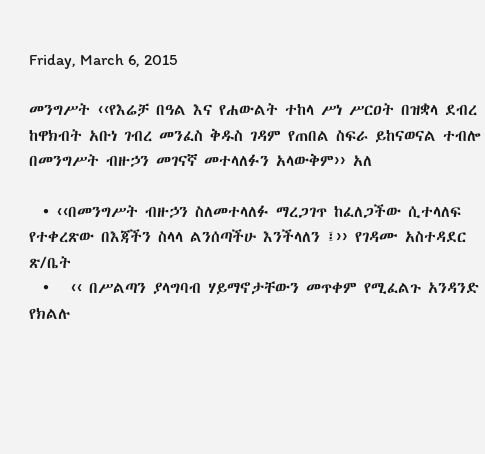Friday, March 6, 2015

መንግሥት ‹‹የእሬቻ በዓል እና የሐውልት ተከላ ሥነ ሥርዐት በዝቋላ ደብረ ከዋክብት አቡነ ገብረ መንፈስ ቅዱስ ገዳም የጠበል ስፍራ ይከናወናል ተብሎ በመንግሥት ብዙኃን መገናኛ መተላለፉን አላውቅም›› አለ

  • ‹‹በመንግሥት ብዙኃን ስለመተላለፉ ማረጋገጥ ከፈለጋችው ሲተላለፍ የተቀረጽው በእጃችን ስላላ ልንሰጣችሁ እንችላለን ፤›› የገዳሙ አስተዳደር ጽ/ቤት
  •   ‹‹ በሥልጣን ያላግባብ ሃይማኖታቸውን መጥቀም የሚፈልጉ አንዳንድ የክልሉ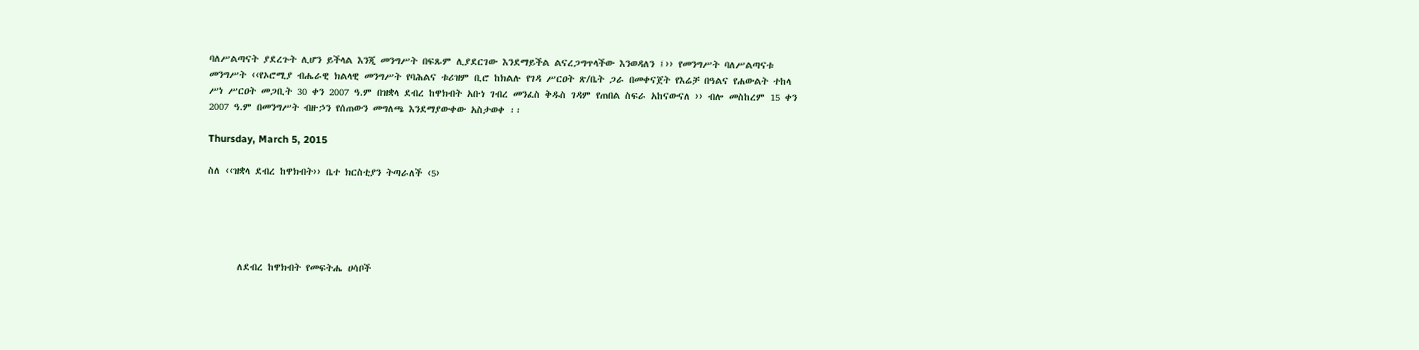ባለሥልጣናት ያደረጉት ሊሆን ይችላል እንጂ መንግሥት በፍጹም ሊያደርገው እንደማይችል ልናረጋግጥላችው እንወዳለን ፤›› የመንግሥት ባለሥልጣናቱ
መንግሥት ‹‹የኦሮሚያ ብሔራዊ ክልላዊ መንግሥት የባሕልና ቱሪዝም ቢሮ ከክልሉ የገዳ ሥርዐት ጽ/ቤት ጋራ በመቀናጀት የእሬቻ በዓልና የሐውልት ተከላ ሥነ ሥርዐት መጋቢት 30 ቀን 2007 ዓ.ም በዝቋላ ደብረ ከዋክብት አቡነ ገብረ መንፈስ ቅዱስ ገዳም የጠበል ስፍራ አከናውናለ ›› ብሎ መስከረም 15 ቀን 2007 ዓ.ም በመንግሥት ብዙኃን የሰጠውን መግለጫ እንደማያውቀው አስታወቀ ፡፡

Thursday, March 5, 2015

ስለ ‹‹ዝቋላ ደብረ ከዋክብት›› ቤተ ክርስቲያን ትጣራለች ‹5›





      ለደብረ ከዋክብት የመፍትሔ ሀሳቦች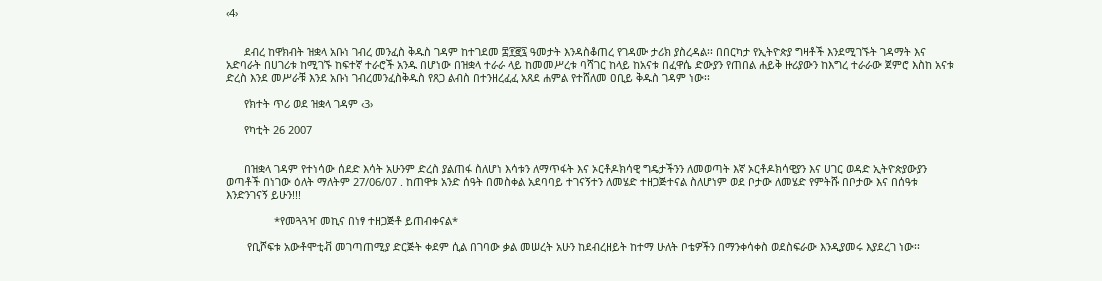‹4›


      ደብረ ከዋክብት ዝቋላ አቡነ ገብረ መንፈስ ቅዱስ ገዳም ከተገደመ ፰፻፸፯ ዓመታት እንዳስቆጠረ የገዳሙ ታሪክ ያስረዳል፡፡ በበርካታ የኢትዮጵያ ግዛቶች እንደሚገኙት ገዳማት እና አድባራት በሀገሪቱ ከሚገኙ ከፍተኛ ተራሮች አንዱ በሆነው በዝቋላ ተራራ ላይ ከመመሥረቱ ባሻገር ከላይ ከአናቱ በፈዋሴ ድውያን የጠበል ሐይቅ ዙሪያውን ከእግረ ተራራው ጀምሮ እስከ አናቱ ድረስ እንደ መሥራቹ እንደ አቡነ ገብረመንፈስቅዱስ የጸጋ ልብስ በተንዘረፈፈ አጸደ ሐምል የተሸለመ ዐቢይ ቅዱስ ገዳም ነው፡፡

      የክተት ጥሪ ወደ ዝቋላ ገዳም ‹3›

      የካቲት 26 2007


      በዝቋላ ገዳም የተነሳው ሰደድ እሳት አሁንም ድረስ ያልጠፋ ስለሆነ እሳቱን ለማጥፋት እና ኦርቶዶክሳዊ ግዴታችንን ለመወጣት እኛ ኦርቶዶክሳዊያን እና ሀገር ወዳድ ኢትዮጵያውያን ወጣቶች በነገው ዕለት ማለትም 27/06/07 . ከጠዋቱ አንድ ሰዓት በመስቀል አደባባይ ተገናኝተን ለመሄድ ተዘጋጅተናል ስለሆነም ወደ ቦታው ለመሄድ የምትሹ በቦታው እና በሰዓቱ እንድንገናኝ ይሁን!!!

                *የመጓጓዣ መኪና በነፃ ተዘጋጅቶ ይጠብቀናል*

       የቢሾፍቱ አውቶሞቲቭ መገጣጠሚያ ድርጅት ቀደም ሲል በገባው ቃል መሠረት አሁን ከደብረዘይት ከተማ ሁለት ቦቴዎችን በማንቀሳቀስ ወደስፍራው እንዲያመሩ እያደረገ ነው፡፡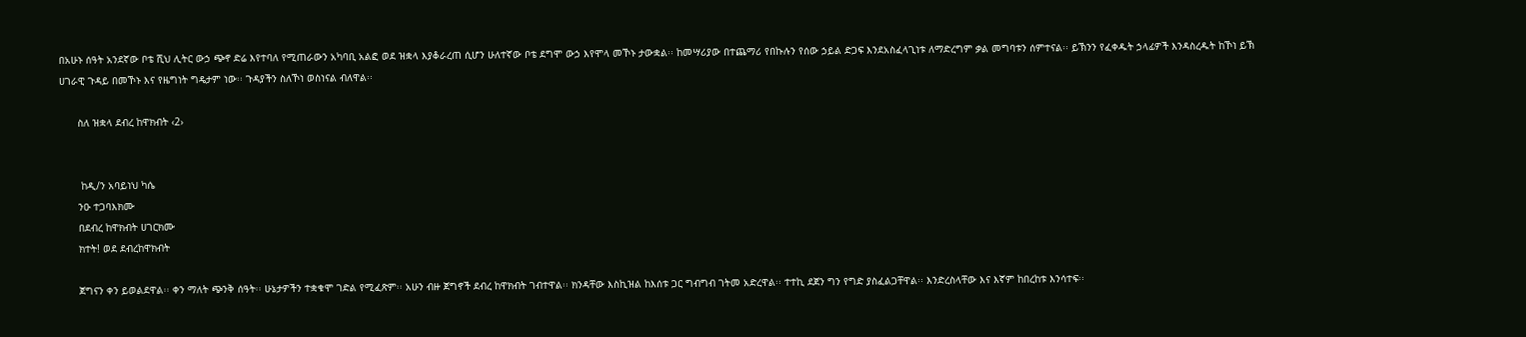በአሁኑ ሰዓት አንደኛው ቦቴ ሺህ ሊትር ውኃ ጭኖ ድሬ እየተባለ የሚጠራውን አካባቢ አልፎ ወደ ዝቋላ እያቆራረጠ ሲሆን ሁለተኛው ቦቴ ደግሞ ውኃ እየሞላ መኾኑ ታውቋል፡፡ ከመሣሪያው በተጨማሪ የበኩሉን የሰው ኃይል ድጋፍ እንደአስፈላጊነቱ ለማድረግም ቃል መግባቱን ሰምተናል፡፡ ይኽንን የፈቀዱት ኃላፊዎች እንዳስረዱት ከኾነ ይኽ ሀገራዊ ጉዳይ በመኾኑ እና የዜግነት ግዴታም ነው፡፡ ጉዳያችን ስለኾነ ወስነናል ብለዋል፡፡

      ስለ ዝቋላ ደብረ ከዋክብት ‹2›


       ከዲ/ን አባይነህ ካሴ
      ንዑ ተጋባእክሙ
      በደብረ ከዋክብት ሀገርክሙ
      ክተት! ወደ ደብረከዋክብት

      ጀግናን ቀን ይወልደዋል፡፡ ቀን ማለት ጭንቅ ሰዓት፡፡ ሁኔታዎችን ተቋቁሞ ገድል የሚፈጽም፡፡ አሁን ብዙ ጀግኖች ደብረ ከዋክብት ገብተዋል፡፡ ክንዳቸው እስኪዝል ከእሰቱ ጋር ግብግብ ገትመ አድረዋል፡፡ ተተኪ ደጀን ግን የግድ ያስፈልጋቸዋል፡፡ እንድረስላቸው እና እኛም ከበረከቱ እንሳተፍ፡፡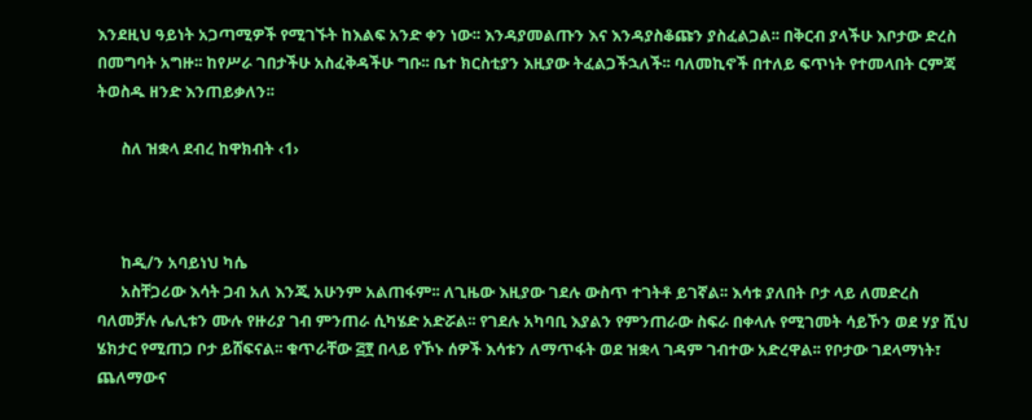እንደዚህ ዓይነት አጋጣሚዎች የሚገኙት ከእልፍ አንድ ቀን ነው፡፡ እንዳያመልጡን እና እንዳያስቆጩን ያስፈልጋል፡፡ በቅርብ ያላችሁ እቦታው ድረስ በመግባት አግዙ፡፡ ከየሥራ ገበታችሁ አስፈቅዳችሁ ግቡ፡፡ ቤተ ክርስቲያን እዚያው ትፈልጋችኋለች፡፡ ባለመኪኖች በተለይ ፍጥነት የተመላበት ርምጃ ትወስዱ ዘንድ እንጠይቃለን፡፡

      ስለ ዝቋላ ደብረ ከዋክብት ‹1›



      ከዲ/ን አባይነህ ካሴ
      አስቸጋሪው እሳት ጋብ አለ እንጂ አሁንም አልጠፋም፡፡ ለጊዜው እዚያው ገደሉ ውስጥ ተገትቶ ይገኛል፡፡ እሳቱ ያለበት ቦታ ላይ ለመድረስ ባለመቻሉ ሌሊቱን ሙሉ የዙሪያ ገብ ምንጠራ ሲካሄድ አድሯል፡፡ የገደሉ አካባቢ እያልን የምንጠራው ስፍራ በቀላሉ የሚገመት ሳይኾን ወደ ሃያ ሺህ ሄክታር የሚጠጋ ቦታ ይሸፍናል፡፡ ቁጥራቸው ፭፻ በላይ የኾኑ ሰዎች እሳቱን ለማጥፋት ወደ ዝቋላ ገዳም ገብተው አድረዋል፡፡ የቦታው ገደላማነት፣ ጨለማውና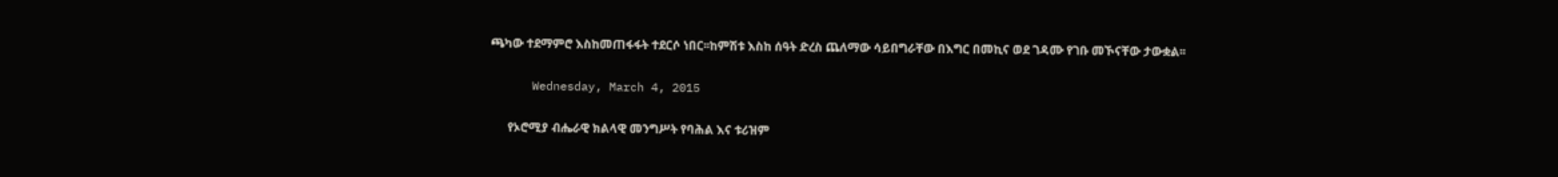ጫካው ተደማምሮ እስከመጠፋፋት ተደርሶ ነበር፡፡ከምሽቱ እስከ ሰዓት ድረስ ጨለማው ሳይበግራቸው በእግር በመኪና ወደ ገዳሙ የገቡ መኾናቸው ታውቋል፡፡

      Wednesday, March 4, 2015

      የኦሮሚያ ብሔራዊ ክልላዊ መንግሥት የባሕል እና ቱሪዝም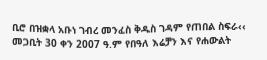ቢሮ በዝቋላ አቡነ ገብረ መንፈስ ቅዱስ ገዳም የጠበል ስፍራ‹‹ መጋቢት 30 ቀን 2007 ዓ.ም የበዓለ እሬቻን እና የሐውልት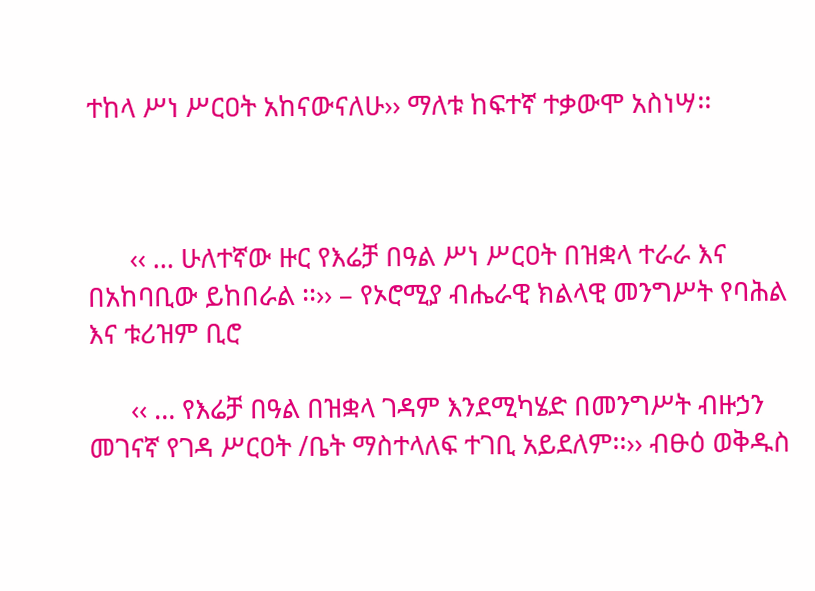ተከላ ሥነ ሥርዐት አከናውናለሁ›› ማለቱ ከፍተኛ ተቃውሞ አስነሣ፡፡



      ‹‹ … ሁለተኛው ዙር የእሬቻ በዓል ሥነ ሥርዐት በዝቋላ ተራራ እና በአከባቢው ይከበራል ፡፡›› – የኦሮሚያ ብሔራዊ ክልላዊ መንግሥት የባሕል እና ቱሪዝም ቢሮ

      ‹‹ … የእሬቻ በዓል በዝቋላ ገዳም እንደሚካሄድ በመንግሥት ብዙኃን መገናኛ የገዳ ሥርዐት /ቤት ማስተላለፍ ተገቢ አይደለም፡፡›› ብፁዕ ወቅዱስ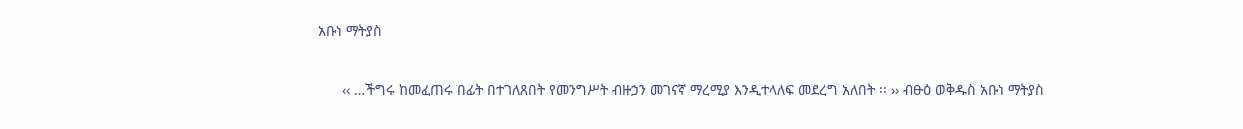አቡነ ማትያስ

      ‹‹ …ችግሩ ከመፈጠሩ በፊት በተገለጸበት የመንግሥት ብዙኃን መገናኛ ማረሚያ እንዲተላለፍ መደረግ አለበት ፡፡ ›› ብፁዕ ወቅዱስ አቡነ ማትያስ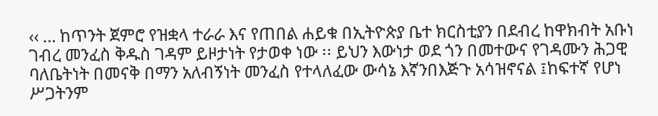‹‹ … ከጥንት ጀምሮ የዝቋላ ተራራ እና የጠበል ሐይቁ በኢትዮጵያ ቤተ ክርስቲያን በደብረ ከዋክብት አቡነ ገብረ መንፈስ ቅዱስ ገዳም ይዞታነት የታወቀ ነው ፡፡ ይህን እውነታ ወደ ጎን በመተውና የገዳሙን ሕጋዊ ባለቤትነት በመናቅ በማን አለብኝነት መንፈስ የተላለፈው ውሳኔ እኛንበእጅጉ አሳዝኖናል ፤ከፍተኛ የሆነ ሥጋትንም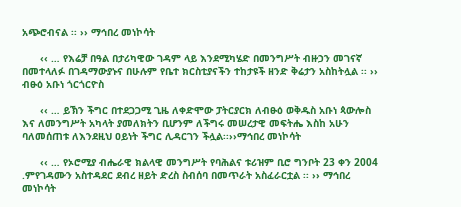አጭሮብናል ፡፡ ›› ማኅበረ መነኮሳት

      ‹‹ … የእሬቻ በዓል በታሪካዊው ገዳም ላይ እንደሚካሄድ በመንግሥት ብዙኃን መገናኛ በመተላለፉ በገዳማውያኑና በሁሉም የቤተ ክርስቲያናችን ተከታዩች ዘንድ ቅሬታን አስከትሏል ፡፡ ›› ብፁዕ አቡነ ጎርጎርዮስ

      ‹‹ … ይኽን ችግር በተደጋጋሚ ጊዜ ለቀድሞው ፓትርያርክ ለብፁዕ ወቅዱስ አቡነ ጳውሎስ እና ለመንግሥት አካላት ያመለክትን ቢሆንም ለችግሩ መሠረታዊ መፍትሔ እስከ አሁን ባለመሰጠቱ ለእንደዚህ ዐይነት ችግር ሊዳርገን ችሏል፡፡››ማኅበረ መነኮሳት

      ‹‹ … የኦሮሚያ ብሔራዊ ክልላዊ መንግሥት የባሕልና ቱሪዝም ቢሮ ግንቦት 23 ቀን 2004 .ምየገዳሙን አስተዳደር ደብረ ዘይት ድረስ ስብሰባ በመጥራት አስፈራርቷል ፡፡ ›› ማኅበረ መነኮሳት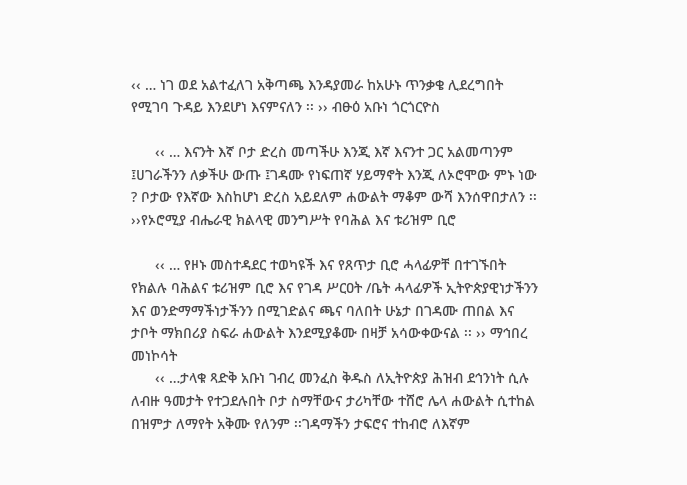‹‹ … ነገ ወደ አልተፈለገ አቅጣጫ እንዳያመራ ከአሁኑ ጥንቃቄ ሊደረግበት የሚገባ ጉዳይ እንደሆነ እናምናለን ፡፡ ›› ብፁዕ አቡነ ጎርጎርዮስ

      ‹‹ … እናንት እኛ ቦታ ድረስ መጣችሁ እንጂ እኛ እናንተ ጋር አልመጣንም ፤ሀገራችንን ለቃችሁ ውጡ ፤ገዳሙ የነፍጠኛ ሃይማኖት እንጂ ለኦሮሞው ምኑ ነው ? ቦታው የእኛው እስከሆነ ድረስ አይደለም ሐውልት ማቆም ውሻ እንሰዋበታለን ፡፡ ››የኦሮሚያ ብሔራዊ ክልላዊ መንግሥት የባሕል እና ቱሪዝም ቢሮ

      ‹‹ … የዞኑ መስተዳደር ተወካዩች እና የጸጥታ ቢሮ ሓላፊዎቸ በተገኙበት የክልሉ ባሕልና ቱሪዝም ቢሮ እና የገዳ ሥርዐት /ቤት ሓላፊዎች ኢትዮጵያዊነታችንን እና ወንድማማችነታችንን በሚገድልና ጫና ባለበት ሁኔታ በገዳሙ ጠበል እና ታቦት ማክበሪያ ስፍራ ሐውልት እንደሚያቆሙ በዛቻ አሳውቀውናል ፡፡ ›› ማኅበረ መነኮሳት
      ‹‹ …ታላቁ ጻድቅ አቡነ ገብረ መንፈስ ቅዱስ ለኢትዮጵያ ሕዝብ ደኅንነት ሲሉ ለብዙ ዓመታት የተጋደሉበት ቦታ ስማቸውና ታሪካቸው ተሸሮ ሌላ ሐውልት ሲተከል በዝምታ ለማየት አቅሙ የለንም ፡፡ገዳማችን ታፍሮና ተከብሮ ለእኛም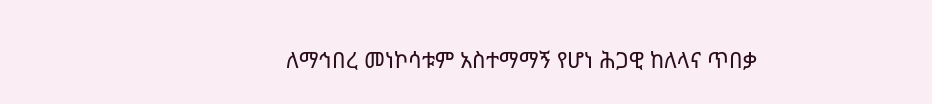ለማኅበረ መነኮሳቱም አስተማማኝ የሆነ ሕጋዊ ከለላና ጥበቃ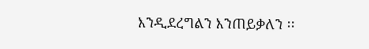እንዲደረግልን እንጠይቃለን ፡፡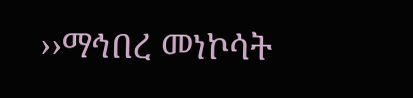››ማኅበረ መነኮሳት